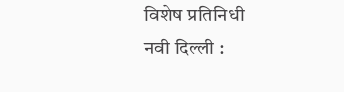विशेष प्रतिनिधी
नवी दिल्ली :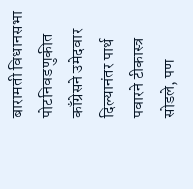बारामती विधानसभा पोटनिवडणुकीत काँग्रेसने उमेदवार दिल्यानंतर पार्थ पवारने टीकास्त्र सोडले, पण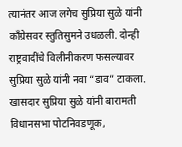त्यानंतर आज लगेच सुप्रिया सुळे यांनी काँग्रेसवर स्तुतिसुमने उधळली. दोन्ही राष्ट्रवादींचे विलीनीकरण फसल्यावर सुप्रिया सुळे यांनी नवा “डाव” टाकला.
खासदार सुप्रिया सुळे यांनी बारामती विधानसभा पोटनिवडणूक,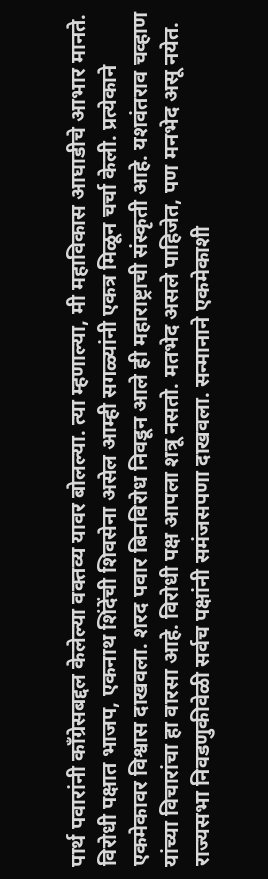पार्थ पवारांनी काँग्रेसबद्दल केलेल्या वक्तव्य यावर बोलल्या. त्या म्हणाल्या, मी महाविकास आघाडीचे आभार मानते. विरोधी पक्षात भाजप, एकनाथ शिंदेंची शिवसेना असेल आम्ही सगळ्यांनी एकत्र मिळून चर्चा केली. प्रत्येकाने एकमेकावर विश्वास दाखवला. शरद पवार बिनविरोध निवडून आले ही महाराष्ट्राची संस्कृती आहे. यशवंतराव चव्हाण यांच्या विचारांचा हा वारसा आहे. विरोधी पक्ष आपला शत्रू नसतो. मतभेद असले पाहिजेत, पण मनभेद असू नयेत. राज्यसभा निवडणुकीवेळी सर्वच पक्षांनी समंजसपणा दाखवला. सन्मानाने एकमेकाशी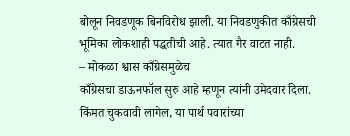बोलून निवडणूक बिनविरोध झाली. या निवडणुकीत काँग्रेसची भूमिका लोकशाही पद्धतीची आहे. त्यात गैर वाटत नाही.
– मोकळा श्वास काँग्रेसमुळेच
काँग्रेसचा डाऊनफॉल सुरु आहे म्हणून त्यांनी उमेदवार दिला. किंमत चुकवावी लागेल, या पार्थ पवारांच्या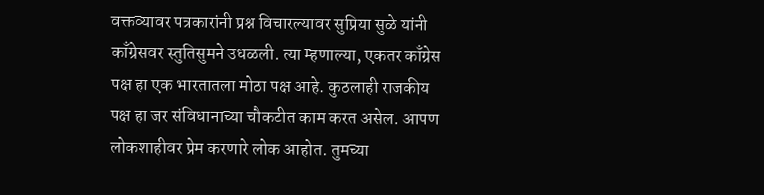वक्तव्यावर पत्रकारांनी प्रश्न विचारल्यावर सुप्रिया सुळे यांनी काँग्रेसवर स्तुतिसुमने उधळली. त्या म्हणाल्या, एकतर काँग्रेस पक्ष हा एक भारतातला मोठा पक्ष आहे. कुठलाही राजकीय पक्ष हा जर संविधानाच्या चौकटीत काम करत असेल. आपण लोकशाहीवर प्रेम करणारे लोक आहोत. तुमच्या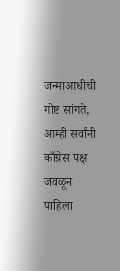जन्माआधीची गोष्ट सांगते, आम्ही सर्वांनी काँग्रेस पक्ष जवळून पाहिला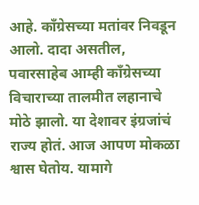आहे. काँग्रेसच्या मतांवर निवडून आलो. दादा असतील, पवारसाहेब आम्ही काँग्रेसच्या विचाराच्या तालमीत लहानाचे मोठे झालो. या देशावर इंग्रजांचं राज्य होतं. आज आपण मोकळा श्वास घेतोय. यामागे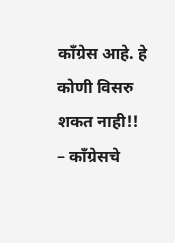काँग्रेस आहे. हे कोणी विसरु शकत नाही!!
– काँग्रेसचे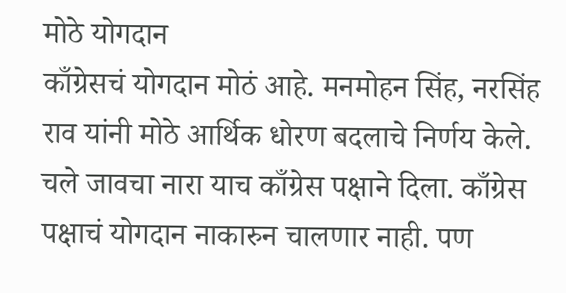मोठे योगदान
काँग्रेसचं योगदान मोठं आहे. मनमोहन सिंह, नरसिंह राव यांनी मोठे आर्थिक धोरण बदलाचे निर्णय केले. चले जावचा नारा याच काँग्रेस पक्षाने दिला. काँग्रेस पक्षाचं योगदान नाकारुन चालणार नाही. पण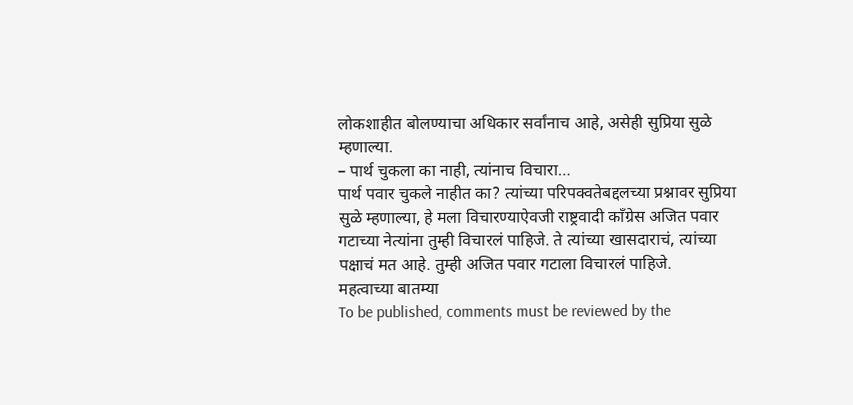लोकशाहीत बोलण्याचा अधिकार सर्वांनाच आहे, असेही सुप्रिया सुळे म्हणाल्या.
– पार्थ चुकला का नाही, त्यांनाच विचारा…
पार्थ पवार चुकले नाहीत का? त्यांच्या परिपक्वतेबद्दलच्या प्रश्नावर सुप्रिया सुळे म्हणाल्या, हे मला विचारण्याऐवजी राष्ट्रवादी काँग्रेस अजित पवार गटाच्या नेत्यांना तुम्ही विचारलं पाहिजे. ते त्यांच्या खासदाराचं, त्यांच्या पक्षाचं मत आहे. तुम्ही अजित पवार गटाला विचारलं पाहिजे.
महत्वाच्या बातम्या
To be published, comments must be reviewed by the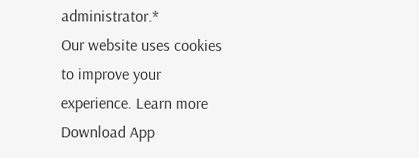administrator.*
Our website uses cookies to improve your experience. Learn more
Download App